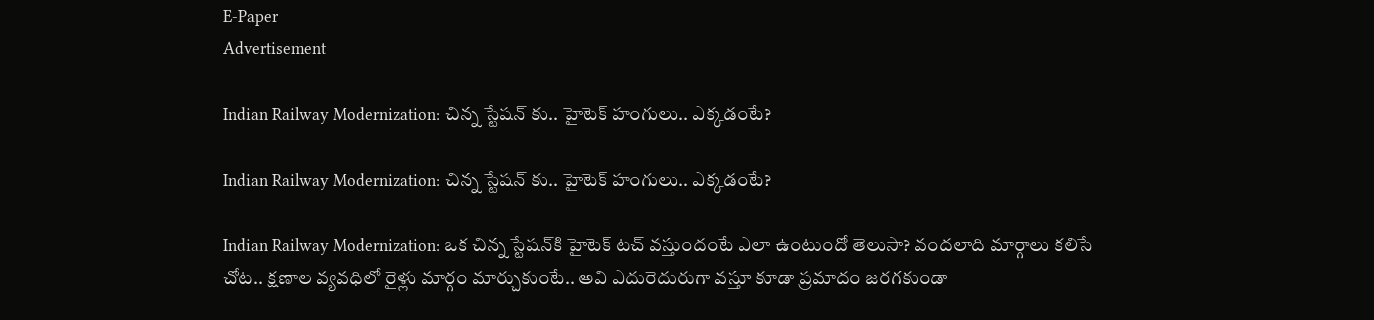E-Paper
Advertisement

Indian Railway Modernization: చిన్న స్టేషన్ కు.. హైటెక్ హంగులు.. ఎక్కడంటే?

Indian Railway Modernization: చిన్న స్టేషన్ కు.. హైటెక్ హంగులు.. ఎక్కడంటే?

Indian Railway Modernization: ఒక చిన్న స్టేషన్‌కి హైటెక్‌ టచ్‌ వస్తుందంటే ఎలా ఉంటుందో తెలుసా? వందలాది మార్గాలు కలిసే చోట.. క్షణాల వ్యవధిలో రైళ్లు మార్గం మార్చుకుంటే.. అవి ఎదురెదురుగా వస్తూ కూడా ప్రమాదం జరగకుండా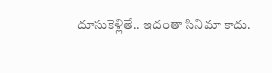దూసుకెళ్లితే.. ఇదంతా సినిమా కాదు.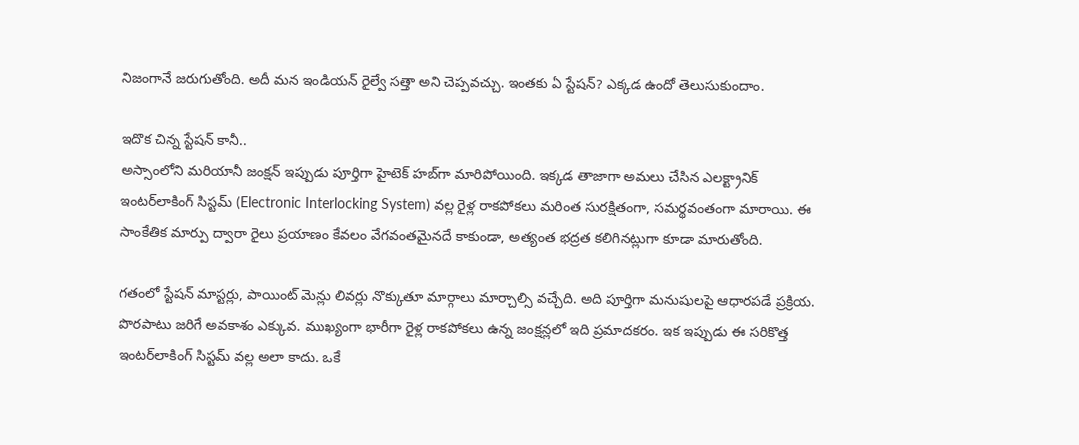నిజంగానే జరుగుతోంది. అదీ మన ఇండియన్ రైల్వే సత్తా అని చెప్పవచ్చు. ఇంతకు ఏ స్టేషన్? ఎక్కడ ఉందో తెలుసుకుందాం.

ఇదొక చిన్న స్టేషన్ కానీ..
అస్సాంలోని మరియానీ జంక్షన్ ఇప్పుడు పూర్తిగా హైటెక్ హబ్‌గా మారిపోయింది. ఇక్కడ తాజాగా అమలు చేసిన ఎలక్ట్రానిక్ ఇంటర్‌లాకింగ్ సిస్టమ్ (Electronic Interlocking System) వల్ల రైళ్ల రాకపోకలు మరింత సురక్షితంగా, సమర్థవంతంగా మారాయి. ఈ సాంకేతిక మార్పు ద్వారా రైలు ప్రయాణం కేవలం వేగవంతమైనదే కాకుండా, అత్యంత భద్రత కలిగినట్లుగా కూడా మారుతోంది.

గతంలో స్టేషన్ మాస్టర్లు, పాయింట్ మెన్లు లివర్లు నొక్కుతూ మార్గాలు మార్చాల్సి వచ్చేది. అది పూర్తిగా మనుషులపై ఆధారపడే ప్రక్రియ. పొరపాటు జరిగే అవకాశం ఎక్కువ. ముఖ్యంగా భారీగా రైళ్ల రాకపోకలు ఉన్న జంక్షన్లలో ఇది ప్రమాదకరం. ఇక ఇప్పుడు ఈ సరికొత్త ఇంటర్‌లాకింగ్ సిస్టమ్ వల్ల అలా కాదు. ఒకే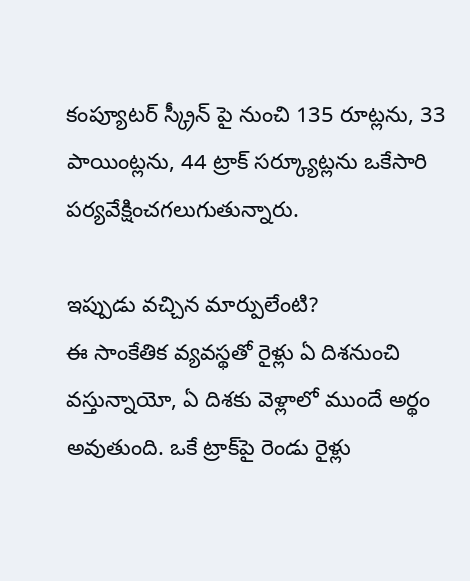కంప్యూటర్ స్క్రీన్ పై నుంచి 135 రూట్లను, 33 పాయింట్లను, 44 ట్రాక్ సర్క్యూట్లను ఒకేసారి పర్యవేక్షించగలుగుతున్నారు.

ఇప్పుడు వచ్చిన మార్పులేంటి?
ఈ సాంకేతిక వ్యవస్థతో రైళ్లు ఏ దిశనుంచి వస్తున్నాయో, ఏ దిశకు వెళ్లాలో ముందే అర్థం అవుతుంది. ఒకే ట్రాక్‌పై రెండు రైళ్లు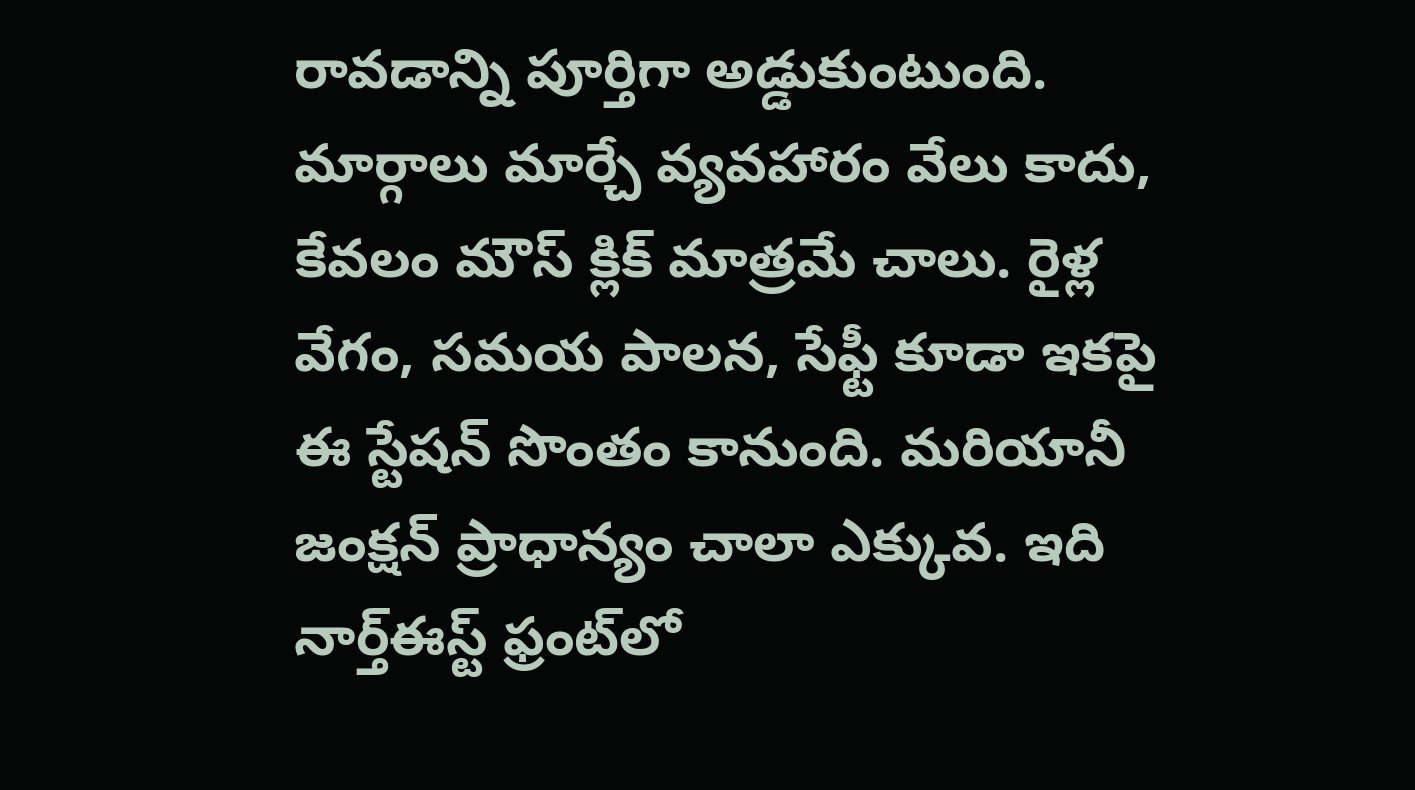రావడాన్ని పూర్తిగా అడ్డుకుంటుంది. మార్గాలు మార్చే వ్యవహారం వేలు కాదు, కేవలం మౌస్ క్లిక్‌ మాత్రమే చాలు. రైళ్ల వేగం, సమయ పాలన, సేఫ్టీ కూడా ఇకపై ఈ స్టేషన్ సొంతం కానుంది. మరియానీ జంక్షన్ ప్రాధాన్యం చాలా ఎక్కువ. ఇది నార్త్‌ఈస్ట్‌ ఫ్రంట్‌లో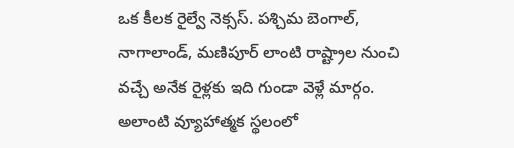ఒక కీలక రైల్వే నెక్సస్. పశ్చిమ బెంగాల్, నాగాలాండ్, మణిపూర్ లాంటి రాష్ట్రాల నుంచి వచ్చే అనేక రైళ్లకు ఇది గుండా వెళ్లే మార్గం. అలాంటి వ్యూహాత్మక స్థలంలో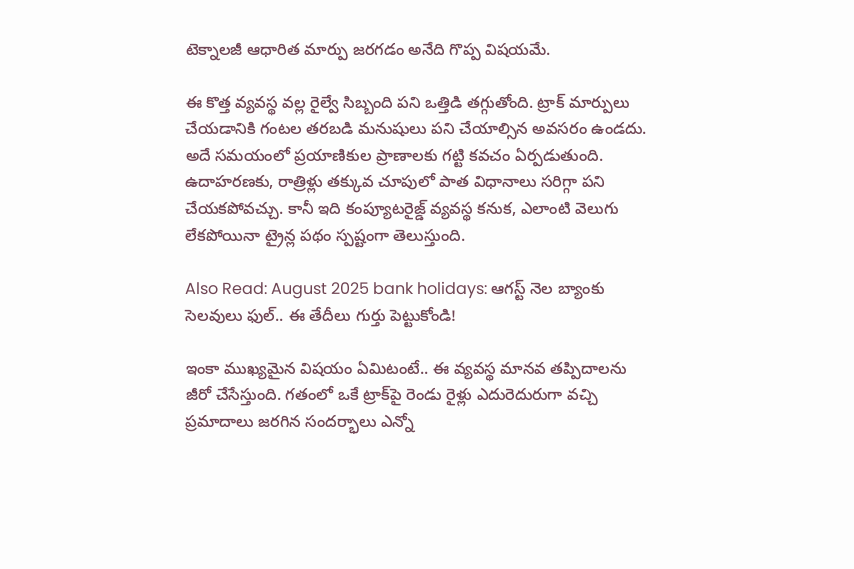టెక్నాలజీ ఆధారిత మార్పు జరగడం అనేది గొప్ప విషయమే.

ఈ కొత్త వ్యవస్థ వల్ల రైల్వే సిబ్బంది పని ఒత్తిడి తగ్గుతోంది. ట్రాక్ మార్పులు చేయడానికి గంటల తరబడి మనుషులు పని చేయాల్సిన అవసరం ఉండదు. అదే సమయంలో ప్రయాణికుల ప్రాణాలకు గట్టి కవచం ఏర్పడుతుంది. ఉదాహరణకు, రాత్రిళ్లు తక్కువ చూపులో పాత విధానాలు సరిగ్గా పని చేయకపోవచ్చు. కానీ ఇది కంప్యూటరైజ్డ్ వ్యవస్థ కనుక, ఎలాంటి వెలుగు లేకపోయినా ట్రైన్ల పథం స్పష్టంగా తెలుస్తుంది.

Also Read: August 2025 bank holidays: ఆగస్ట్ నెల బ్యాంకు సెలవులు ఫుల్.. ఈ తేదీలు గుర్తు పెట్టుకోండి!

ఇంకా ముఖ్యమైన విషయం ఏమిటంటే.. ఈ వ్యవస్థ మానవ తప్పిదాలను జీరో చేసేస్తుంది. గతంలో ఒకే ట్రాక్‌పై రెండు రైళ్లు ఎదురెదురుగా వచ్చి ప్రమాదాలు జరగిన సందర్భాలు ఎన్నో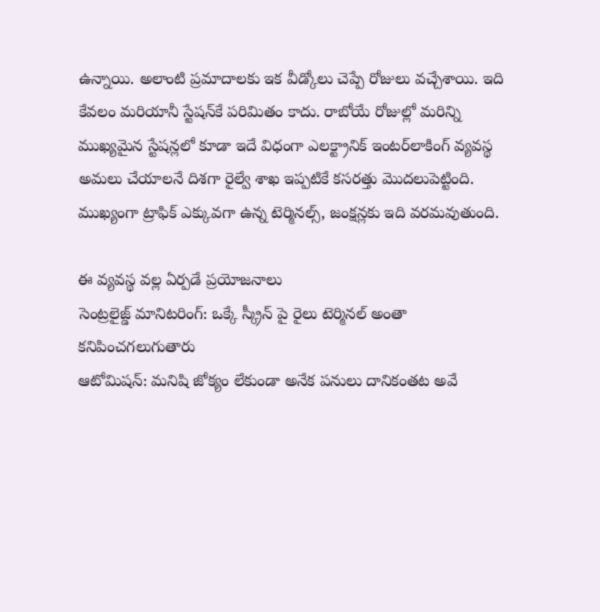ఉన్నాయి. అలాంటి ప్రమాదాలకు ఇక వీడ్కోలు చెప్పే రోజులు వచ్చేశాయి. ఇది కేవలం మరియానీ స్టేషన్‌కే పరిమితం కాదు. రాబోయే రోజుల్లో మరిన్ని ముఖ్యమైన స్టేషన్లలో కూడా ఇదే విధంగా ఎలక్ట్రానిక్ ఇంటర్‌లాకింగ్ వ్యవస్థ అమలు చేయాలనే దిశగా రైల్వే శాఖ ఇప్పటికే కసరత్తు మొదలుపెట్టింది. ముఖ్యంగా ట్రాఫిక్ ఎక్కువగా ఉన్న టెర్మినల్స్, జంక్షన్లకు ఇది వరమవుతుంది.

ఈ వ్యవస్థ వల్ల ఏర్పడే ప్రయోజనాలు
సెంట్రలైజ్డ్ మానిటరింగ్: ఒక్కే స్క్రీన్ పై రైలు టెర్మినల్‌ అంతా కనిపించగలుగుతారు
ఆటోమిషన్: మనిషి జోక్యం లేకుండా అనేక పనులు దానికంతట అవే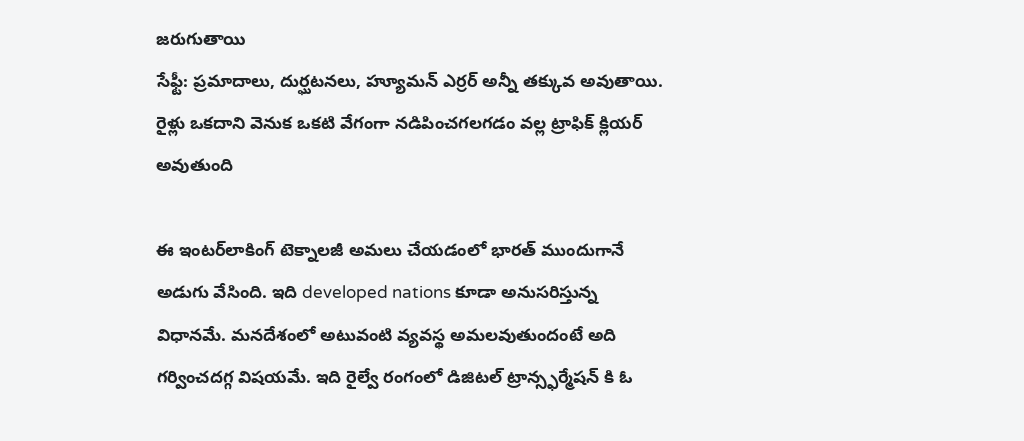జరుగుతాయి
సేఫ్టీ: ప్రమాదాలు, దుర్ఘటనలు, హ్యూమన్ ఎర్రర్ అన్నీ తక్కువ అవుతాయి. రైళ్లు ఒకదాని వెనుక ఒకటి వేగంగా నడిపించగలగడం వల్ల ట్రాఫిక్ క్లియర్ అవుతుంది

ఈ ఇంటర్‌లాకింగ్ టెక్నాలజీ అమలు చేయడంలో భారత్ ముందుగానే అడుగు వేసింది. ఇది developed nations కూడా అనుసరిస్తున్న విధానమే. మనదేశంలో అటువంటి వ్యవస్థ అమలవుతుందంటే అది గర్వించదగ్గ విషయమే. ఇది రైల్వే రంగంలో డిజిటల్ ట్రాన్స్ఫర్మేషన్ కి ఓ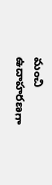మంచి ఉదాహరణగా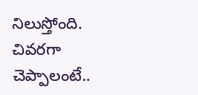నిలుస్తోంది. చివరగా చెప్పాలంటే..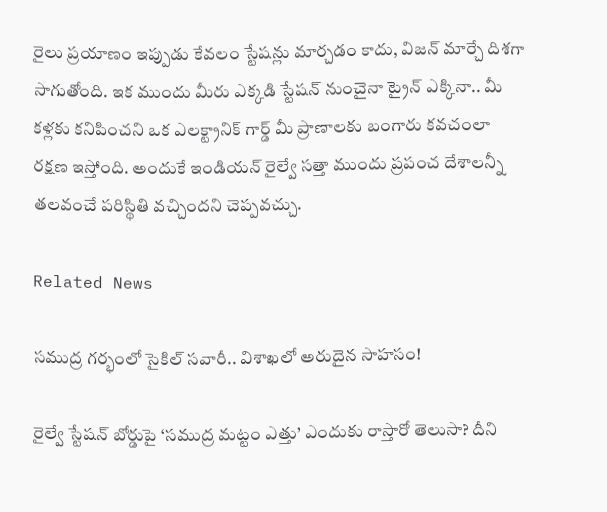రైలు ప్రయాణం ఇప్పుడు కేవలం స్టేషన్లు మార్చడం కాదు, విజన్ మార్చే దిశగా సాగుతోంది. ఇక ముందు మీరు ఎక్కడి స్టేషన్ నుంచైనా ట్రైన్ ఎక్కినా.. మీ కళ్లకు కనిపించని ఒక ఎలక్ట్రానిక్ గార్డ్ మీ ప్రాణాలకు బంగారు కవచంలా రక్షణ ఇస్తోంది. అందుకే ఇండియన్ రైల్వే సత్తా ముందు ప్రపంచ దేశాలన్నీ తలవంచే పరిస్థితి వచ్చిందని చెప్పవచ్చు.

Related News

సముద్ర గర్భంలో సైకిల్ సవారీ.. విశాఖలో అరుదైన సాహసం!

రైల్వే స్టేషన్ బోర్డుపై ‘సముద్ర మట్టం ఎత్తు’ ఎందుకు రాస్తారో తెలుసా? దీని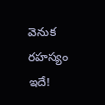వెనుక రహస్యం ఇదే!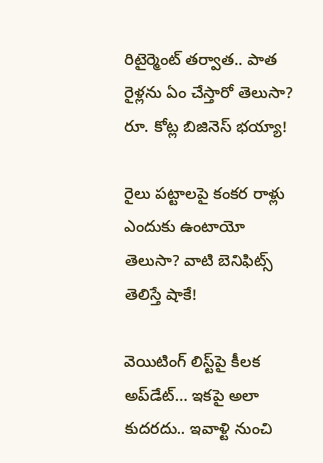రిటైర్మెంట్ తర్వాత.. పాత రైళ్లను ఏం చేస్తారో తెలుసా? రూ. కోట్ల బిజినెస్ భయ్యా!

రైలు పట్టాలపై కంకర రాళ్లు ఎందుకు ఉంటాయో తెలుసా? వాటి బెనిఫిట్స్ తెలిస్తే షాకే!

వెయిటింగ్‌ లిస్ట్‌పై కీలక అప్‌డేట్‌… ఇకపై అలా కుదరదు.. ఇవాళ్టి నుంచి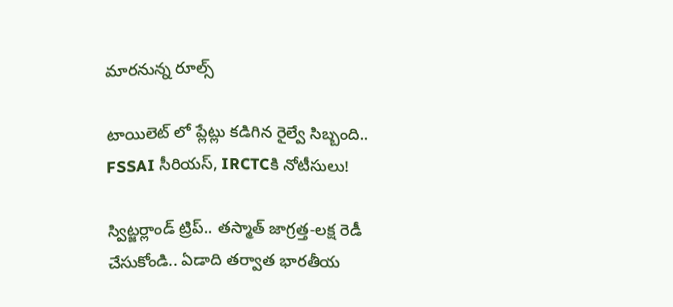మారనున్న రూల్స్

టాయిలెట్ లో ప్లేట్లు కడిగిన రైల్వే సిబ్బంది.. FSSAI సీరియస్, IRCTCకి నోటీసులు!

స్విట్జర్లాండ్‌ ట్రిప్.. తస్మాత్ జాగ్రత్త-లక్ష రెడీ చేసుకోండి.. ఏడాది తర్వాత భారతీయ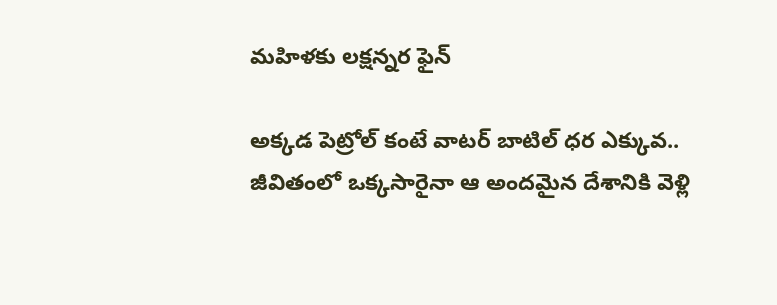మహిళకు లక్షన్నర ఫైన్

అక్కడ పెట్రోల్ కంటే వాటర్ బాటిల్ ధర ఎక్కువ.. జీవితంలో ఒక్కసారైనా ఆ అందమైన దేశానికి వెళ్లి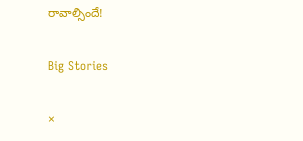రావాల్సిందే!

Big Stories

×